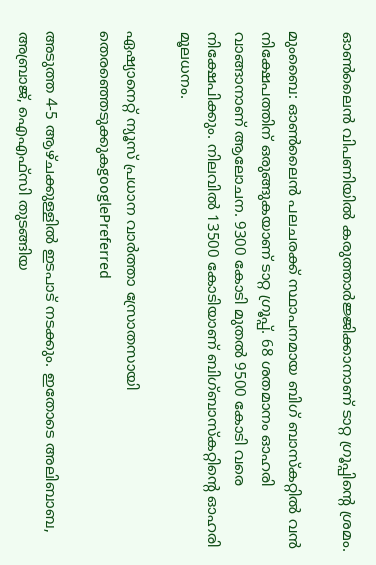ഓൺലൈൻ വിപണിയിൽ കരുത്താർജ്ജിക്കാനാണ് ടാറ്റ ഗ്രൂപ്പിന്റെ ശ്രമം.

മുംബൈ: ഓൺലൈൻ പലചരക്ക് സ്ഥാപനമായ ബിഗ് ബാസ്കറ്റിൽ വൻ നിക്ഷേപത്തിന് ഒരുങ്ങുകയാണ് ടാറ്റ ഗ്രൂപ്പ്. 68 ശതമാനം ഓഹരി വാങ്ങാനാണ് ആലോചന. 9300 കോടി മുതൽ 9500 കോടി വരെ നിക്ഷേപിക്കും. നിലവിൽ 13500 കോടിയാണ് ബിഗ്ബാസ്കറ്റിന്റെ ഓഹരി മൂലധനം.

ഏഷ്യാനെറ്റ് ന്യൂസ് പ്രധാന വാർത്താ സ്രോതസായി തെരഞ്ഞെടുക്കുകgooglePreferred

അടുത്ത 4-5 ആഴ്ചക്കുള്ളിൽ ഇടപാട് നടക്കും. ഇതോടെ അലിബാബ, അബ്രാജ്, ഐഎഫ്സി തുടങ്ങിയ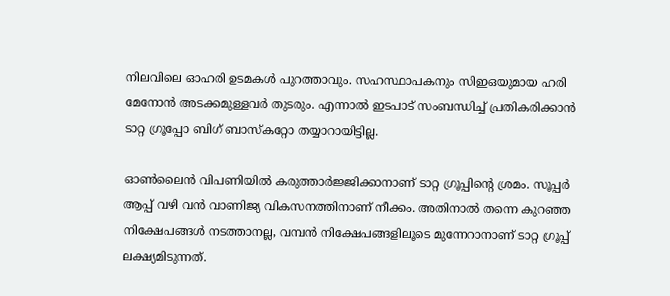നിലവിലെ ഓഹരി ഉടമകൾ പുറത്താവും. സഹസ്ഥാപകനും സിഇഒയുമായ ഹരി മേനോൻ അടക്കമുള്ളവർ തുടരും. എന്നാൽ ഇടപാട് സംബന്ധിച്ച് പ്രതികരിക്കാൻ ടാറ്റ ഗ്രൂപ്പോ ബിഗ് ബാസ്കറ്റോ തയ്യാറായിട്ടില്ല.

ഓൺലൈൻ വിപണിയിൽ കരുത്താർജ്ജിക്കാനാണ് ടാറ്റ ഗ്രൂപ്പിന്റെ ശ്രമം. സൂപ്പർ ആപ്പ് വഴി വൻ വാണിജ്യ വികസനത്തിനാണ് നീക്കം. അതിനാൽ തന്നെ കുറഞ്ഞ നിക്ഷേപങ്ങൾ നടത്താനല്ല, വമ്പൻ നിക്ഷേപങ്ങളിലൂടെ മുന്നേറാനാണ് ടാറ്റ ഗ്രൂപ്പ് ലക്ഷ്യമിടുന്നത്.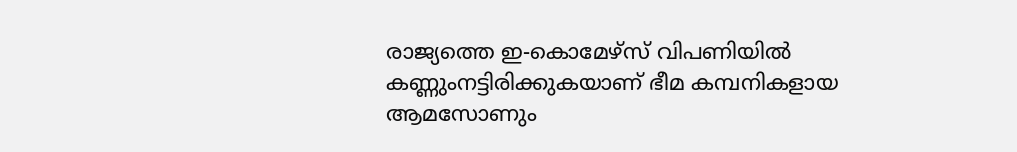രാജ്യത്തെ ഇ-കൊമേഴ്സ് വിപണിയിൽ കണ്ണുംനട്ടിരിക്കുകയാണ് ഭീമ കമ്പനികളായ ആമസോണും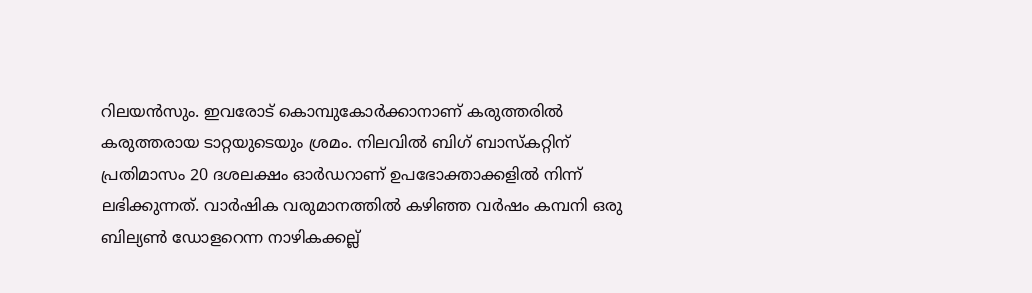റിലയൻസും. ഇവരോട് കൊമ്പുകോർക്കാനാണ് കരുത്തരിൽ കരുത്തരായ ടാറ്റയുടെയും ശ്രമം. നിലവിൽ ബിഗ് ബാസ്കറ്റിന് പ്രതിമാസം 20 ദശലക്ഷം ഓർഡറാണ് ഉപഭോക്താക്കളിൽ നിന്ന് ലഭിക്കുന്നത്. വാർഷിക വരുമാനത്തിൽ കഴിഞ്ഞ വർഷം കമ്പനി ഒരു ബില്യൺ ഡോളറെന്ന നാഴികക്കല്ല്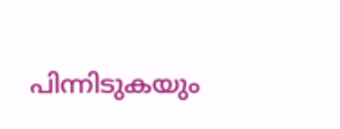പിന്നിടുകയും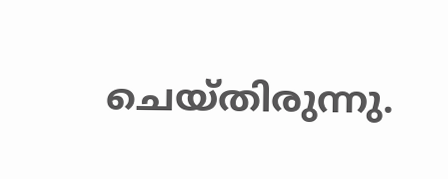ചെയ്തിരുന്നു.